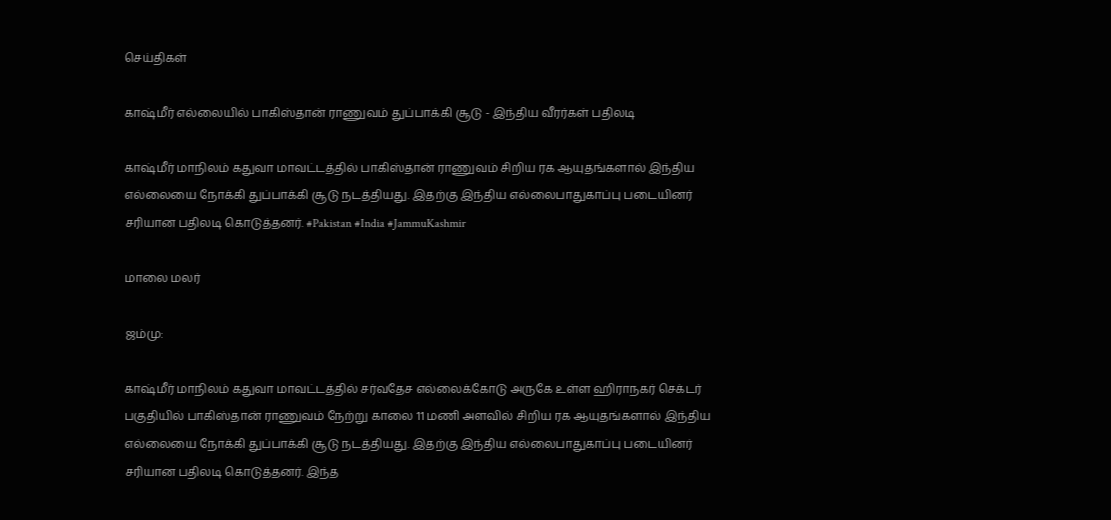செய்திகள்

காஷ்மீர் எல்லையில் பாகிஸ்தான் ராணுவம் துப்பாக்கி சூடு - இந்திய வீரர்கள் பதிலடி

காஷ்மீர் மாநிலம் கதுவா மாவட்டத்தில் பாகிஸ்தான் ராணுவம் சிறிய ரக ஆயுதங்களால் இந்திய எல்லையை நோக்கி துப்பாக்கி சூடு நடத்தியது. இதற்கு இந்திய எல்லைபாதுகாப்பு படையினர் சரியான பதிலடி கொடுத்தனர். #Pakistan #India #JammuKashmir

மாலை மலர்

ஜம்மு:

காஷ்மீர் மாநிலம் கதுவா மாவட்டத்தில் சர்வதேச எல்லைக்கோடு அருகே உள்ள ஹிராநகர் செக்டர் பகுதியில் பாகிஸ்தான் ராணுவம் நேற்று காலை 11 மணி அளவில் சிறிய ரக ஆயுதங்களால் இந்திய எல்லையை நோக்கி துப்பாக்கி சூடு நடத்தியது. இதற்கு இந்திய எல்லைபாதுகாப்பு படையினர் சரியான பதிலடி கொடுத்தனர். இந்த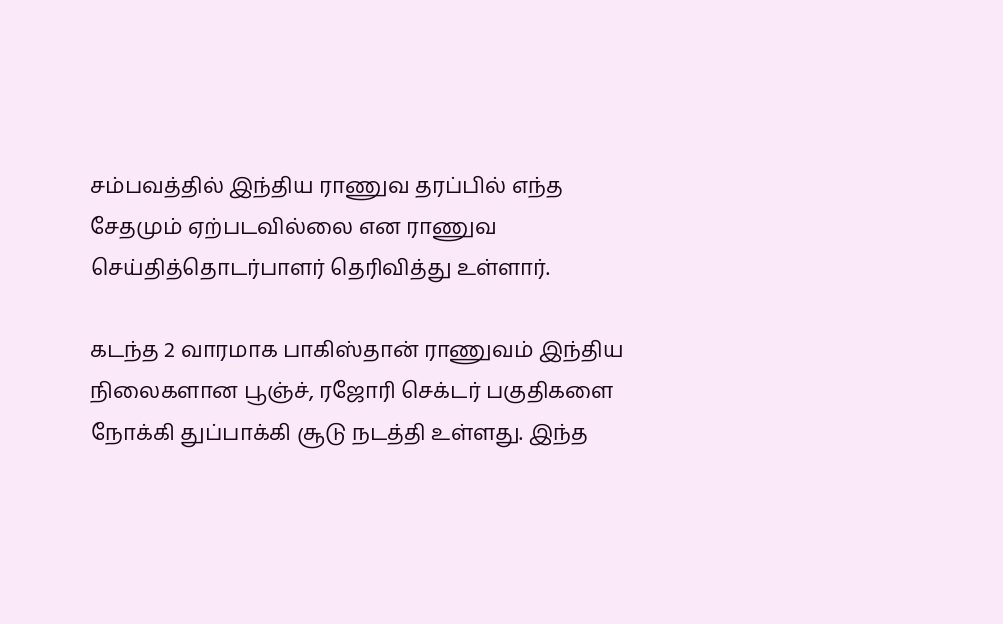சம்பவத்தில் இந்திய ராணுவ தரப்பில் எந்த சேதமும் ஏற்படவில்லை என ராணுவ செய்தித்தொடர்பாளர் தெரிவித்து உள்ளார்.

கடந்த 2 வாரமாக பாகிஸ்தான் ராணுவம் இந்திய நிலைகளான பூஞ்ச், ரஜோரி செக்டர் பகுதிகளை நோக்கி துப்பாக்கி சூடு நடத்தி உள்ளது. இந்த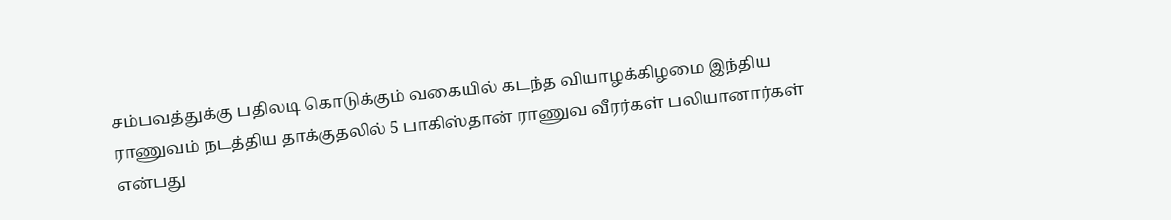சம்பவத்துக்கு பதிலடி கொடுக்கும் வகையில் கடந்த வியாழக்கிழமை இந்திய ராணுவம் நடத்திய தாக்குதலில் 5 பாகிஸ்தான் ராணுவ வீரர்கள் பலியானார்கள் என்பது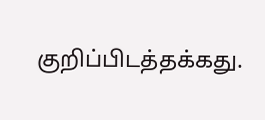குறிப்பிடத்தக்கது.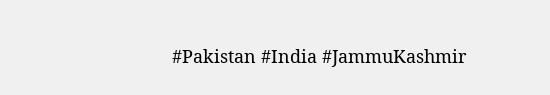#Pakistan #India #JammuKashmir